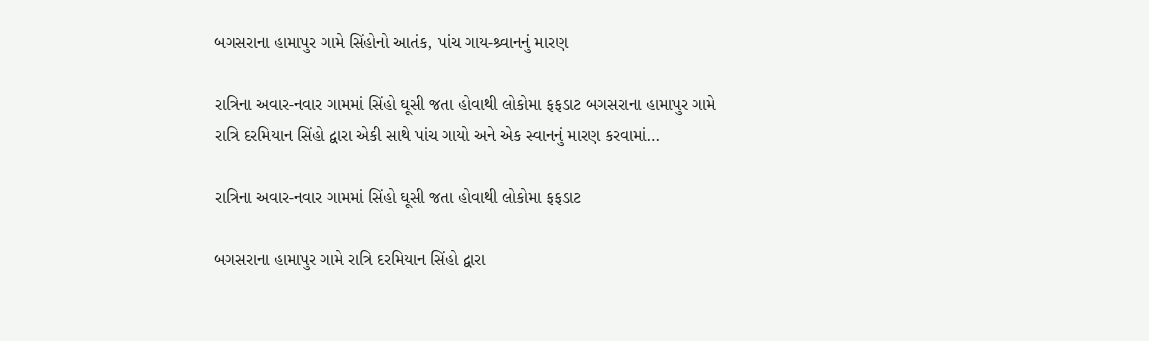બગસરાના હામાપુર ગામે સિંહોનો આતંક, પાંચ ગાય-શ્ર્વાનનું મારણ

રાત્રિના અવાર-નવાર ગામમાં સિંહો ઘૂસી જતા હોવાથી લોકોમા ફફડાટ બગસરાના હામાપુર ગામે રાત્રિ દરમિયાન સિંહો દ્વારા એકી સાથે પાંચ ગાયો અને એક સ્વાનનું મારણ કરવામાં…

રાત્રિના અવાર-નવાર ગામમાં સિંહો ઘૂસી જતા હોવાથી લોકોમા ફફડાટ

બગસરાના હામાપુર ગામે રાત્રિ દરમિયાન સિંહો દ્વારા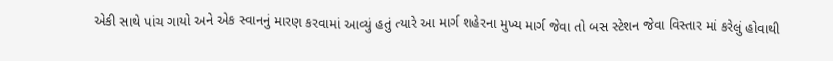એકી સાથે પાંચ ગાયો અને એક સ્વાનનું મારણ કરવામાં આવ્યું હતું ત્યારે આ માર્ગ શહેરના મુખ્ય માર્ગ જેવા તો બસ સ્ટેશન જેવા વિસ્તાર માં કરેલું હોવાથી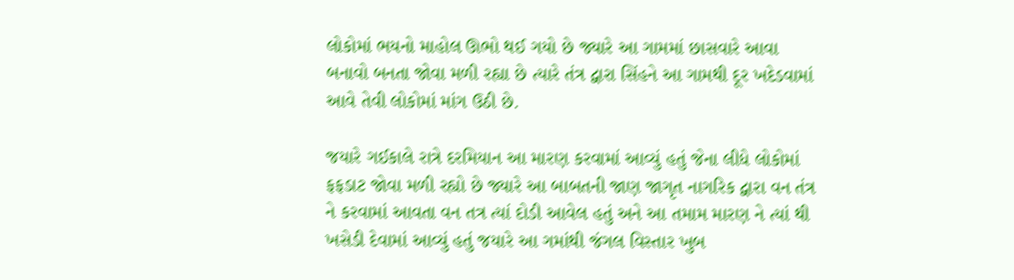લોકોમાં ભયનો માહોલ ઊભો થઈ ગયો છે જ્યારે આ ગામમાં છાસવારે આવા બનાવો બનતા જોવા મળી રહ્યા છે ત્યારે તંત્ર દ્વારા સિંહને આ ગામથી દૂર ખદેડવામાં આવે તેવી લોકોમાં માંગ ઉઠી છે.

જયારે ગઈકાલે રાત્રે દરમિયાન આ મારણ કરવામાં આવ્યું હતું જેના લીધે લોકોમાં ફફડાટ જોવા મળી રહ્યો છે જ્યારે આ બાબતની જાણ જાગૃત નાગરિક દ્વારા વન તંત્ર ને કરવામાં આવતા વન તત્ર ત્યાં દોડી આવેલ હતું અને આ તમામ મારણ ને ત્યાં થી ખસેડી દેવામાં આવ્યું હતું જયારે આ ગમાંથી જંગલ વિસ્તાર ખુબ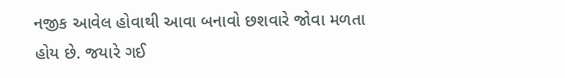નજીક આવેલ હોવાથી આવા બનાવો છશવારે જોવા મળતા હોય છે. જયારે ગઈ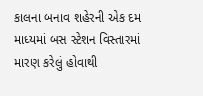કાલના બનાવ શહેરની એક દમ માધ્યમાં બસ સ્ટેશન વિસ્તારમાં મારણ કરેલું હોવાથી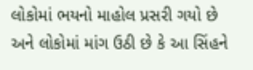લોકોમાં ભયનો માહોલ પ્રસરી ગયો છે અને લોકોમાં માંગ ઉઠી છે કે આ સિંહને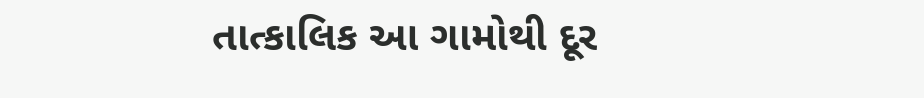તાત્કાલિક આ ગામોથી દૂર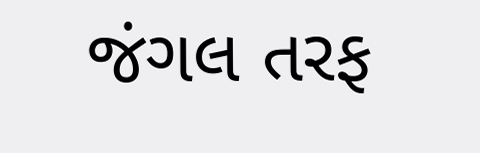જંગલ તરફ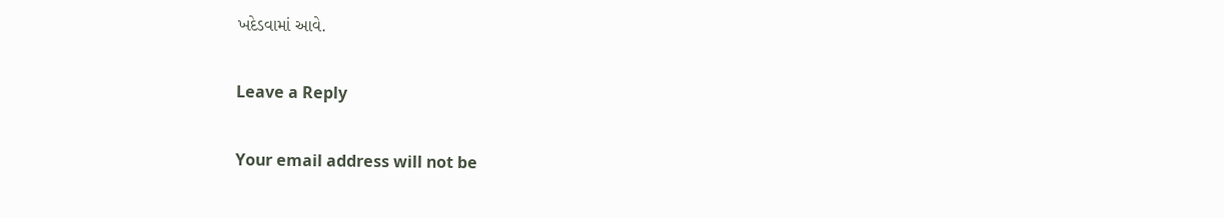ખદેડવામાં આવે.

Leave a Reply

Your email address will not be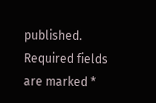published. Required fields are marked *